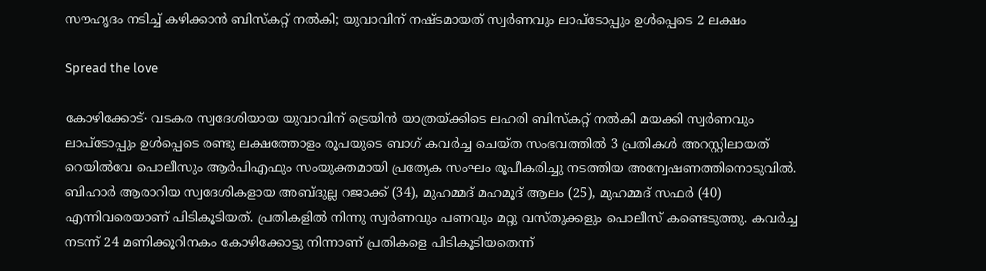സൗഹൃദം നടിച്ച് കഴിക്കാൻ ബിസ്കറ്റ് നൽകി; യുവാവിന് നഷ്ടമായത് സ്വർണവും ലാപ്ടോപ്പും ഉൾപ്പെടെ 2 ലക്ഷം

Spread the love

കോഴിക്കോട്∙ വടകര സ്വദേശിയായ യുവാവിന് ട്രെയിൻ യാത്രയ്ക്കിടെ ലഹരി ബിസ്കറ്റ് നൽകി മയക്കി സ്വർണവും ലാപ്ടോപ്പും ഉൾപ്പെടെ രണ്ടു ലക്ഷത്തോളം രൂപയുടെ ബാഗ് കവർച്ച ചെയ്ത സംഭവത്തിൽ 3 പ്രതികൾ അറസ്റ്റിലായത് റെയിൽവേ പൊലീസും ആർപിഎഫും സംയുക്തമായി പ്രത്യേക സംഘം രൂപീകരിച്ചു നടത്തിയ അന്വേഷണത്തിനൊടുവിൽ. ബിഹാർ ആരാറിയ സ്വദേശികളായ അബ്ദുല്ല റജാക്ക് (34), മുഹമ്മദ് മഹമൂദ് ആലം (25), മുഹമ്മദ് സഫർ (40) എന്നിവരെയാണ് പിടികൂടിയത്. പ്രതികളിൽ നിന്നു സ്വർണവും പണവും മറ്റു വസ്തുക്കളും പൊലീസ് കണ്ടെടുത്തു. കവർച്ച നടന്ന് 24 മണിക്കൂറിനകം കോഴിക്കോട്ടു നിന്നാണ് പ്രതികളെ പിടികൂടിയതെന്ന്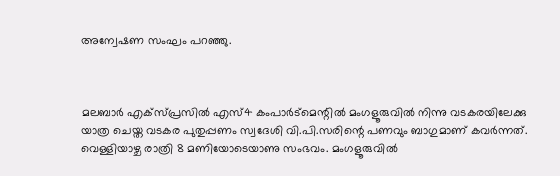അന്വേഷണ സംഘം പറഞ്ഞു.



മലബാർ എക്സ്പ്രസിൽ എസ്4 കംപാർട്മെന്റിൽ മംഗളൂരുവിൽ നിന്നു വടകരയിലേക്കു യാത്ര ചെയ്ത വടകര പുതുപ്പണം സ്വദേശി വി.പി.സരിന്റെ പണവും ബാഗുമാണ് കവർന്നത്. വെള്ളിയാഴ്ച രാത്രി 8 മണിയോടെയാണു സംഭവം. മംഗളൂരുവിൽ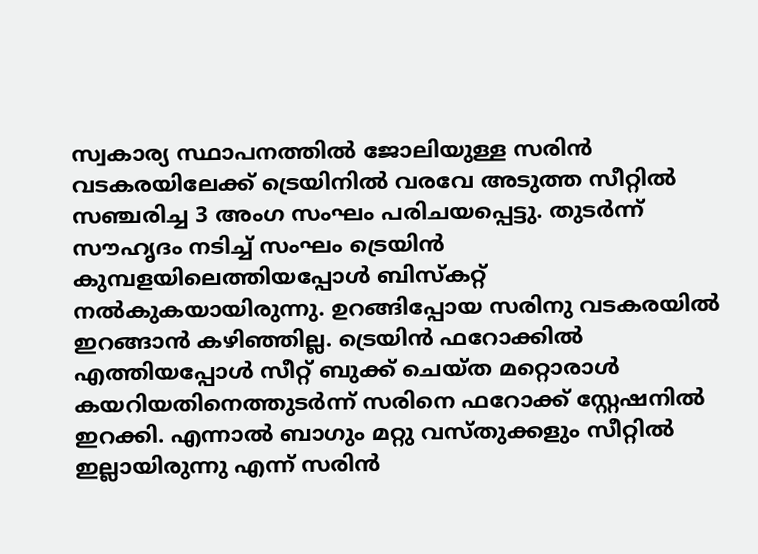സ്വകാര്യ സ്ഥാപനത്തിൽ ജോലിയുള്ള സരിൻ വടകരയിലേക്ക് ട്രെയിനിൽ വരവേ അടുത്ത സീറ്റിൽ സഞ്ചരിച്ച 3 അംഗ സംഘം പരിചയപ്പെട്ടു. തുടർന്ന് സൗഹൃദം നടിച്ച് സംഘം ട്രെയിൻ കുമ്പളയിലെത്തിയപ്പോൾ ബിസ്കറ്റ് നൽകുകയായിരുന്നു. ഉറങ്ങിപ്പോയ സരിനു വടകരയിൽ ഇറങ്ങാൻ കഴിഞ്ഞില്ല. ട്രെയിൻ ഫറോക്കിൽ എത്തിയപ്പോൾ സീറ്റ് ബുക്ക് ചെയ്ത മറ്റൊരാൾ കയറിയതിനെത്തുടർന്ന് സരിനെ ഫറോക്ക് സ്റ്റേഷനിൽ ഇറക്കി. എന്നാൽ ബാഗും മറ്റു വസ്തുക്കളും സീറ്റിൽ ഇല്ലായിരുന്നു എന്ന് സരിൻ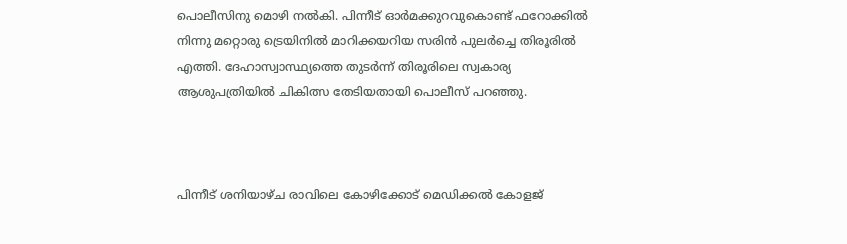പൊലീസിനു മൊഴി നൽകി. പിന്നീട് ഓർമക്കുറവുകൊണ്ട് ഫറോക്കിൽ നിന്നു മറ്റൊരു ട്രെയിനിൽ മാറിക്കയറിയ സരിൻ പുലർച്ചെ തിരൂരിൽ എത്തി. ദേഹാസ്വാസ്ഥ്യത്തെ തുടർന്ന് തിരൂരിലെ സ്വകാര്യ ആശുപത്രിയിൽ ചികിത്സ തേടിയതായി പൊലീസ് പറഞ്ഞു.



പിന്നീട് ശനിയാഴ്ച രാവിലെ കോഴിക്കോട് മെഡിക്കൽ കോളജ്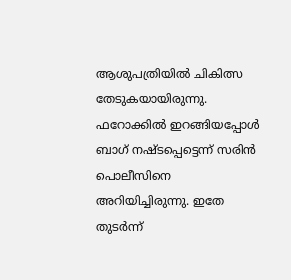ആശുപത്രിയിൽ ചികിത്സ തേടുകയായിരുന്നു. ഫറോക്കിൽ ഇറങ്ങിയപ്പോൾ ബാഗ് നഷ്ടപ്പെട്ടെന്ന് സരിൻ പൊലീസിനെ അറിയിച്ചിരുന്നു. ഇതേ തുടർന്ന്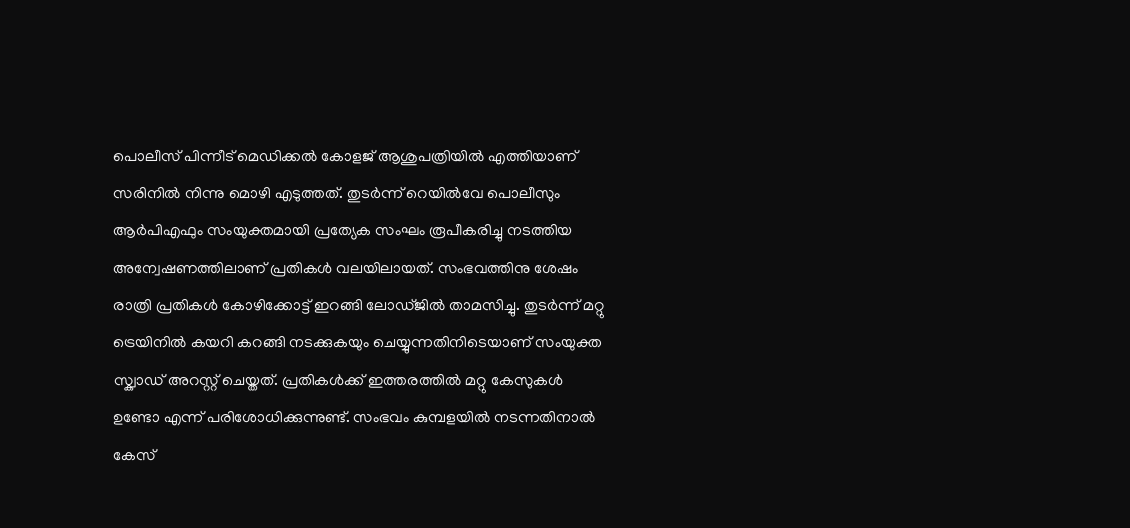പൊലീസ് പിന്നീട് മെഡിക്കൽ കോളജ് ആശുപത്രിയിൽ എത്തിയാണ് സരിനിൽ നിന്നു മൊഴി എടുത്തത്. തുടർന്ന് റെയിൽവേ പൊലീസും ആർപിഎഫും സംയുക്തമായി പ്രത്യേക സംഘം രൂപീകരിച്ചു നടത്തിയ അന്വേഷണത്തിലാണ് പ്രതികൾ വലയിലായത്. സംഭവത്തിനു ശേഷം രാത്രി പ്രതികൾ കോഴിക്കോട്ട് ഇറങ്ങി ലോഡ്‌ജിൽ താമസിച്ചു. തുടർന്ന് മറ്റു ട്രെയിനിൽ കയറി കറങ്ങി നടക്കുകയും ചെയ്യുന്നതിനിടെയാണ് സംയുക്ത സ്ക്വാഡ് അറസ്റ്റ് ചെയ്തത്. പ്രതികൾക്ക് ഇത്തരത്തിൽ മറ്റു കേസുകൾ ഉണ്ടോ എന്ന് പരിശോധിക്കുന്നുണ്ട്. സംഭവം കുമ്പളയിൽ നടന്നതിനാൽ കേസ്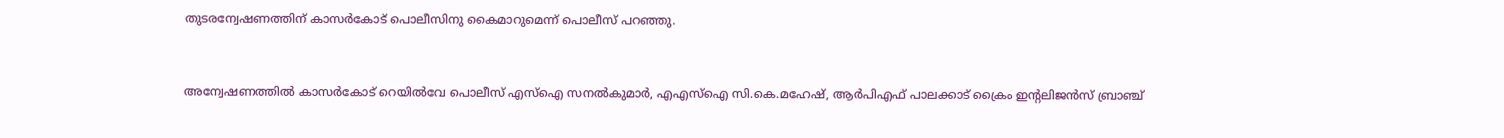തുടരന്വേഷണത്തിന് കാസർകോട് പൊലീസിനു കൈമാറുമെന്ന് പൊലീസ് പറഞ്ഞു.



അന്വേഷണത്തിൽ കാസർകോട് റെയിൽവേ പൊലീസ് എസ്ഐ സനൽകുമാർ, എഎസ്ഐ സി.കെ.മഹേഷ്, ആർപിഎഫ് പാലക്കാട് ക്രൈം ഇന്റലിജൻസ് ബ്രാഞ്ച്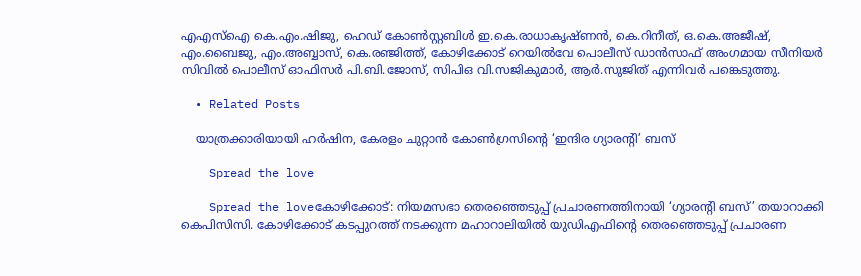എഎസ്ഐ കെ.എം.ഷിജു, ഹെഡ് കോൺസ്റ്റബിൾ ഇ.കെ.രാധാകൃഷ്ണൻ, കെ.റിനീത്, ഒ.കെ.അജീഷ്, എം.ബൈജു, എം.അബ്ബാസ്, കെ.രഞ്ജിത്ത്, കോഴിക്കോട് റെയിൽവേ പൊലീസ് ഡാൻസാഫ് അംഗമായ സീനിയർ സിവിൽ പൊലീസ് ഓഫിസർ പി.ബി.ജോസ്, സിപിഒ വി.സജികുമാർ, ആർ.സുജിത് എന്നിവർ പങ്കെടുത്തു.

  • Related Posts

    യാത്രക്കാരിയായി ഹര്‍ഷിന, കേരളം ചുറ്റാന്‍ കോണ്‍ഗ്രസിന്റെ ‘ഇന്ദിര ഗ്യാരന്റി’ ബസ്

    Spread the love

    Spread the loveകോഴിക്കോട്: നിയമസഭാ തെരഞ്ഞെടുപ്പ് പ്രചാരണത്തിനായി ‘ഗ്യാരന്റി ബസ്’ തയാറാക്കി കെപിസിസി. കോഴിക്കോട് കടപ്പുറത്ത് നടക്കുന്ന മഹാറാലിയില്‍ യുഡിഎഫിന്റെ തെരഞ്ഞെടുപ്പ് പ്രചാരണ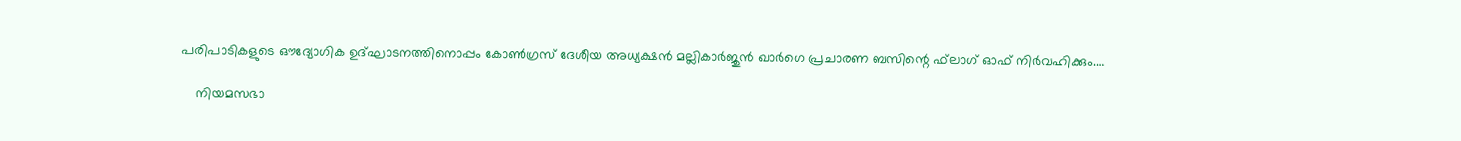പരിപാടികളുടെ ഔദ്യോഗിക ഉദ്ഘാടനത്തിനൊപ്പം കോണ്‍ഗ്രസ് ദേശീയ അധ്യക്ഷന്‍ മല്ലികാര്‍ജുന്‍ ഖാര്‍ഗെ പ്രചാരണ ബസിന്റെ ഫ്‌ലാഗ് ഓഫ് നിര്‍വഹിക്കും.…

    നിയമസഭാ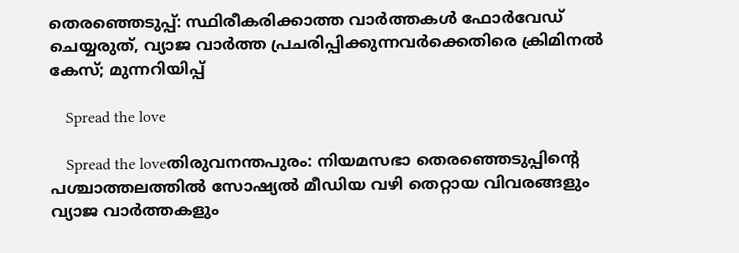തെരഞ്ഞെടുപ്പ്: സ്ഥിരീകരിക്കാത്ത വാര്‍ത്തകള്‍ ഫോര്‍വേഡ് ചെയ്യരുത്, വ്യാജ വാര്‍ത്ത പ്രചരിപ്പിക്കുന്നവര്‍ക്കെതിരെ ക്രിമിനല്‍ കേസ്; മുന്നറിയിപ്പ്

    Spread the love

    Spread the loveതിരുവനന്തപുരം: നിയമസഭാ തെരഞ്ഞെടുപ്പിന്റെ പശ്ചാത്തലത്തില്‍ സോഷ്യല്‍ മീഡിയ വഴി തെറ്റായ വിവരങ്ങളും വ്യാജ വാര്‍ത്തകളും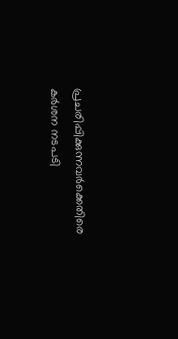പ്രചരിപ്പിക്കുന്നവര്‍ക്കെതിരെ കര്‍ശന നടപടി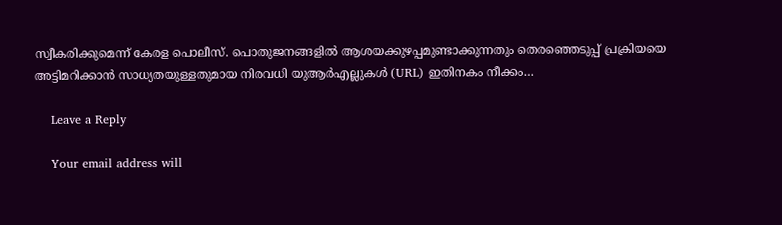സ്വീകരിക്കുമെന്ന് കേരള പൊലീസ്. പൊതുജനങ്ങളില്‍ ആശയക്കുഴപ്പമുണ്ടാക്കുന്നതും തെരഞ്ഞെടുപ്പ് പ്രക്രിയയെ അട്ടിമറിക്കാന്‍ സാധ്യതയുള്ളതുമായ നിരവധി യുആര്‍എല്ലുകള്‍ (URL) ഇതിനകം നീക്കം…

    Leave a Reply

    Your email address will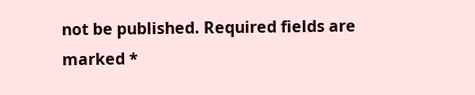not be published. Required fields are marked *